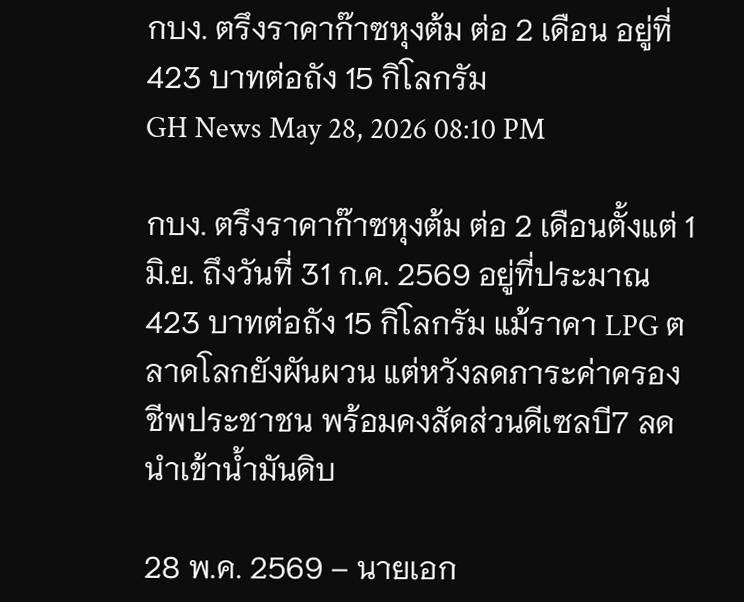กบง. ตรึงราคาก๊าซหุงต้ม ต่อ 2 เดือน อยู่ที่ 423 บาทต่อถัง 15 กิโลกรัม
GH News May 28, 2026 08:10 PM

กบง. ตรึงราคาก๊าซหุงต้ม ต่อ 2 เดือนตั้งแต่ 1 มิ.ย. ถึงวันที่ 31 ก.ค. 2569 อยู่ที่ประมาณ 423 บาทต่อถัง 15 กิโลกรัม แม้ราคา LPG ตลาดโลกยังผันผวน แต่หวังลดภาระค่าครองชีพประชาชน พร้อมคงสัดส่วนดีเซลบี7 ลดนำเข้าน้ำมันดิบ

28 พ.ค. 2569 – นายเอก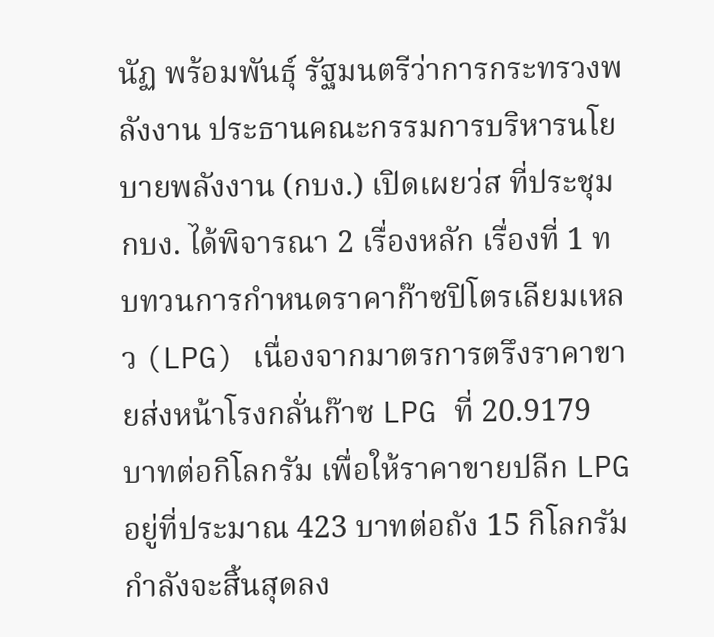นัฏ พร้อมพันธุ์ รัฐมนตรีว่าการกระทรวงพลังงาน ประธานคณะกรรมการบริหารนโยบายพลังงาน (กบง.) เปิดเผยว่ส ที่ประชุม กบง. ได้พิจารณา 2 เรื่องหลัก เรื่องที่ 1 ทบทวนการกำหนดราคาก๊าซปิโตรเลียมเหลว (LPG) เนื่องจากมาตรการตรึงราคาขายส่งหน้าโรงกลั่นก๊าซ LPG ที่ 20.9179 บาทต่อกิโลกรัม เพื่อให้ราคาขายปลีก LPG อยู่ที่ประมาณ 423 บาทต่อถัง 15 กิโลกรัม กำลังจะสิ้นสุดลง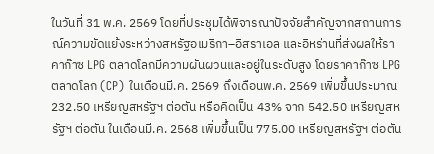ในวันที่ 31 พ.ค. 2569 โดยที่ประชุมได้พิจารณาปัจจัยสำคัญจากสถานการณ์ความขัดแย้งระหว่างสหรัฐอเมริกา–อิสราเอล และอิหร่านที่ส่งผลให้ราคาก๊าซ LPG ตลาดโลกมีความผันผวนและอยู่ในระดับสูง โดยราคาก๊าซ LPG ตลาดโลก (CP) ในเดือนมี.ค. 2569 ถึงเดือนพ.ค. 2569 เพิ่มขึ้นประมาณ 232.50 เหรียญสหรัฐฯ ต่อตัน หรือคิดเป็น 43% จาก 542.50 เหรียญสหรัฐฯ ต่อตัน ในเดือนมี.ค. 2568 เพิ่มขึ้นเป็น 775.00 เหรียญสหรัฐฯ ต่อตัน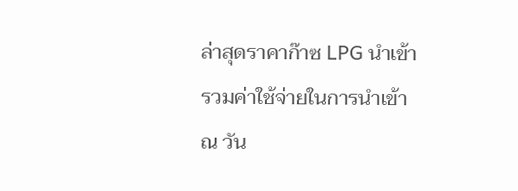ล่าสุดราคาก๊าซ LPG นำเข้ารวมค่าใช้จ่ายในการนำเข้า ณ วัน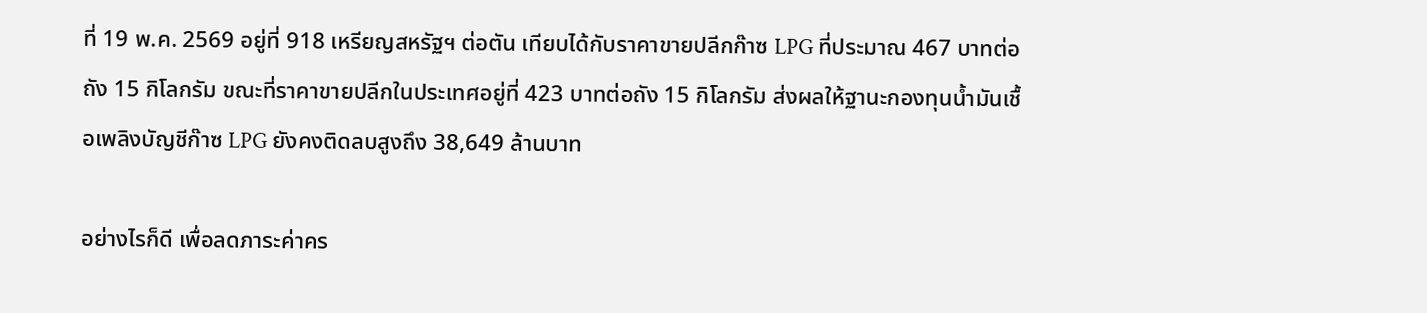ที่ 19 พ.ค. 2569 อยู่ที่ 918 เหรียญสหรัฐฯ ต่อตัน เทียบได้กับราคาขายปลีกก๊าซ LPG ที่ประมาณ 467 บาทต่อถัง 15 กิโลกรัม ขณะที่ราคาขายปลีกในประเทศอยู่ที่ 423 บาทต่อถัง 15 กิโลกรัม ส่งผลให้ฐานะกองทุนน้ำมันเชื้อเพลิงบัญชีก๊าซ LPG ยังคงติดลบสูงถึง 38,649 ล้านบาท

อย่างไรก็ดี เพื่อลดภาระค่าคร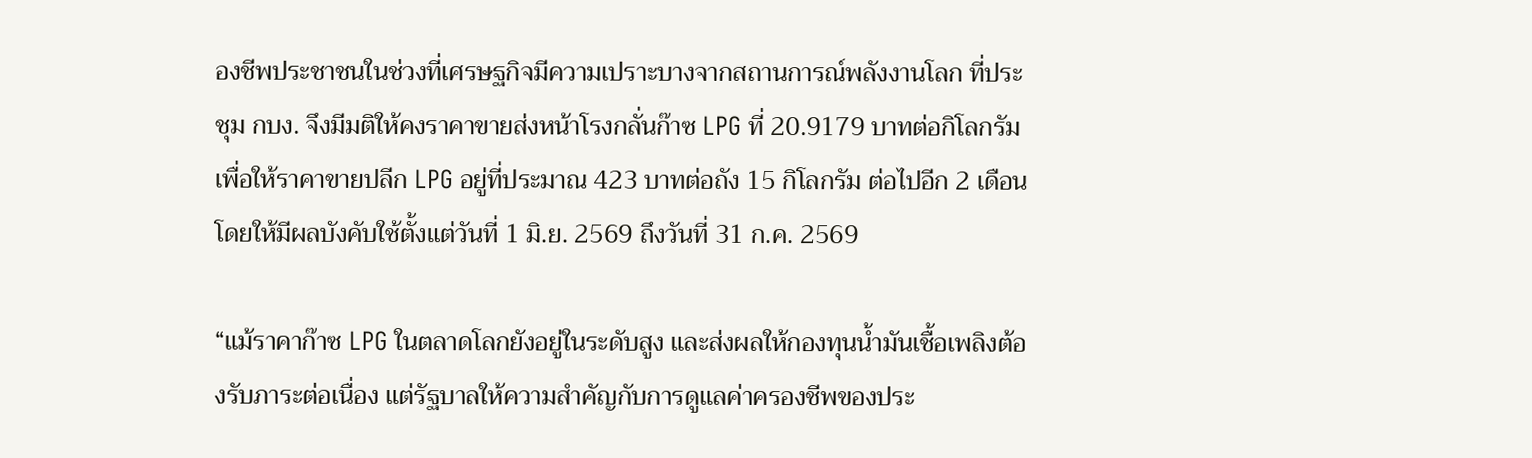องชีพประชาชนในช่วงที่เศรษฐกิจมีความเปราะบางจากสถานการณ์พลังงานโลก ที่ประชุม กบง. จึงมีมติให้คงราคาขายส่งหน้าโรงกลั่นก๊าซ LPG ที่ 20.9179 บาทต่อกิโลกรัม เพื่อให้ราคาขายปลีก LPG อยู่ที่ประมาณ 423 บาทต่อถัง 15 กิโลกรัม ต่อไปอีก 2 เดือน โดยให้มีผลบังคับใช้ตั้งแต่วันที่ 1 มิ.ย. 2569 ถึงวันที่ 31 ก.ค. 2569

“แม้ราคาก๊าซ LPG ในตลาดโลกยังอยู่ในระดับสูง และส่งผลให้กองทุนน้ำมันเชื้อเพลิงต้องรับภาระต่อเนื่อง แต่รัฐบาลให้ความสำคัญกับการดูแลค่าครองชีพของประ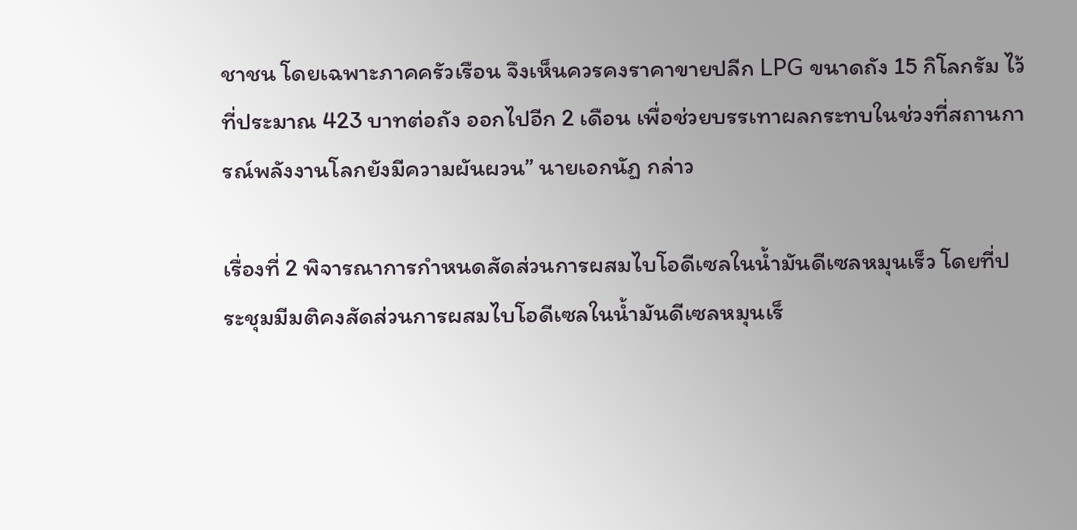ชาชน โดยเฉพาะภาคครัวเรือน จึงเห็นควรคงราคาขายปลีก LPG ขนาดถัง 15 กิโลกรัม ไว้ที่ประมาณ 423 บาทต่อถัง ออกไปอีก 2 เดือน เพื่อช่วยบรรเทาผลกระทบในช่วงที่สถานการณ์พลังงานโลกยังมีความผันผวน” นายเอกนัฏ กล่าว

เรื่องที่ 2 พิจารณาการกำหนดสัดส่วนการผสมไบโอดีเซลในน้ำมันดีเซลหมุนเร็ว โดยที่ประชุมมีมติคงสัดส่วนการผสมไบโอดีเซลในน้ำมันดีเซลหมุนเร็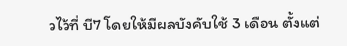วไว้ที่ บี7 โดยให้มีผลบังคับใช้ 3 เดือน ตั้งแต่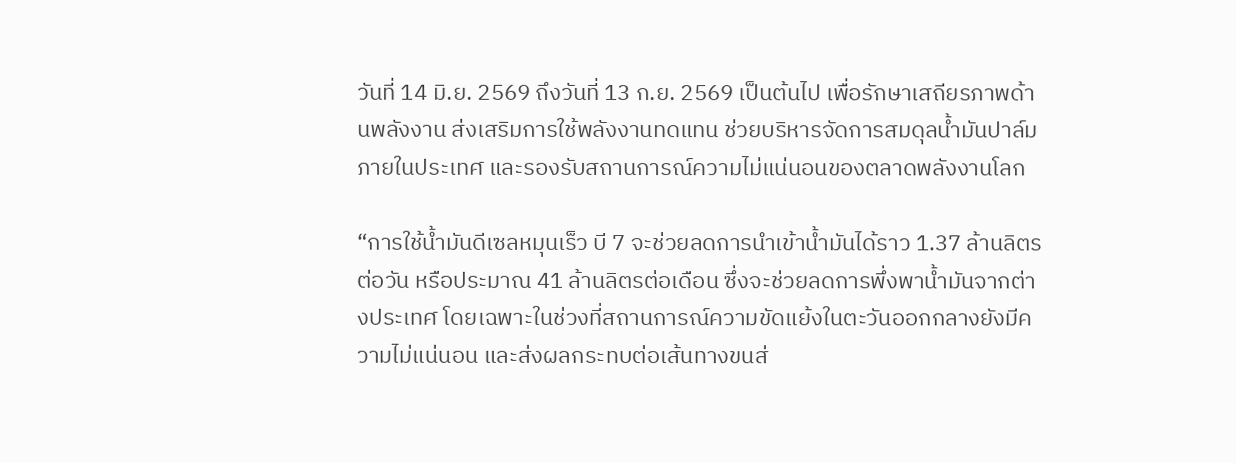วันที่ 14 มิ.ย. 2569 ถึงวันที่ 13 ก.ย. 2569 เป็นต้นไป เพื่อรักษาเสถียรภาพด้านพลังงาน ส่งเสริมการใช้พลังงานทดแทน ช่วยบริหารจัดการสมดุลน้ำมันปาล์มภายในประเทศ และรองรับสถานการณ์ความไม่แน่นอนของตลาดพลังงานโลก

“การใช้น้ำมันดีเซลหมุนเร็ว บี 7 จะช่วยลดการนำเข้าน้ำมันได้ราว 1.37 ล้านลิตรต่อวัน หรือประมาณ 41 ล้านลิตรต่อเดือน ซึ่งจะช่วยลดการพึ่งพาน้ำมันจากต่างประเทศ โดยเฉพาะในช่วงที่สถานการณ์ความขัดแย้งในตะวันออกกลางยังมีความไม่แน่นอน และส่งผลกระทบต่อเส้นทางขนส่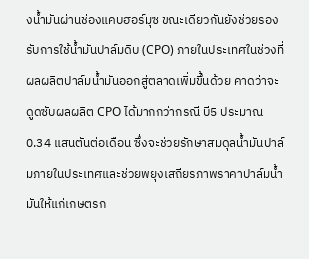งน้ำมันผ่านช่องแคบฮอร์มุซ ขณะเดียวกันยังช่วยรองรับการใช้น้ำมันปาล์มดิบ (CPO) ภายในประเทศในช่วงที่ผลผลิตปาล์มน้ำมันออกสู่ตลาดเพิ่มขึ้นด้วย คาดว่าจะดูดซับผลผลิต CPO ได้มากกว่ากรณี บี5 ประมาณ 0.34 แสนตันต่อเดือน ซึ่งจะช่วยรักษาสมดุลน้ำมันปาล์มภายในประเทศและช่วยพยุงเสถียรภาพราคาปาล์มน้ำมันให้แก่เกษตรก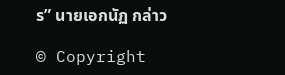ร” นายเอกนัฏ กล่าว

© Copyright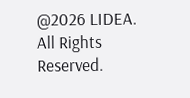@2026 LIDEA. All Rights Reserved.